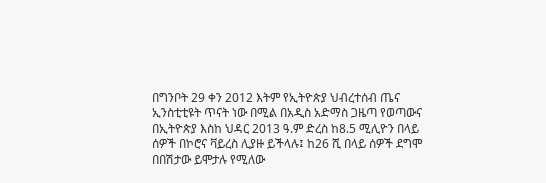በግንቦት 29 ቀን 2012 እትም የኢትዮጵያ ህብረተሰብ ጤና ኢንስቲቲዩት ጥናት ነው በሚል በአዲስ አድማስ ጋዜጣ የወጣውና በኢትዮጵያ እስከ ህዳር 2013 ዓ.ም ድረስ ከ8.5 ሚሊዮን በላይ ሰዎች በኮሮና ቫይረስ ሊያዙ ይችላሉ፤ ከ26 ሺ በላይ ሰዎች ደግሞ በበሽታው ይሞታሉ የሚለው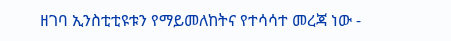ዘገባ ኢንስቲቲዩቱን የማይመለከትና የተሳሳተ መረጃ ነው -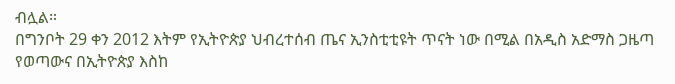ብሏል።
በግንቦት 29 ቀን 2012 እትም የኢትዮጵያ ህብረተሰብ ጤና ኢንስቲቲዩት ጥናት ነው በሚል በአዲስ አድማስ ጋዜጣ የወጣውና በኢትዮጵያ እስከ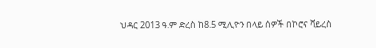ህዳር 2013 ዓ.ም ድረስ ከ8.5 ሚሊዮን በላይ ሰዎች በኮሮና ቫይረስ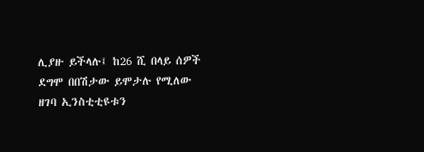ሊያዙ ይችላሉ፤ ከ26 ሺ በላይ ሰዎች ደግሞ በበሽታው ይሞታሉ የሚለው ዘገባ ኢንስቲቲዩቱን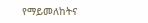የማይመለከትና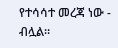የተሳሳተ መረጃ ነው - ብሏል።